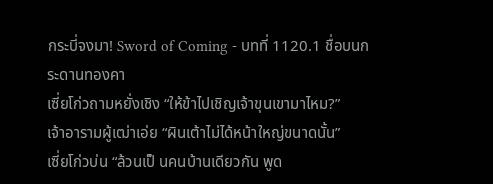กระบี่จงมา! Sword of Coming - บทที่ 1120.1 ชื่อบนกระดานทองคา
เซี่ยโก่วถามหยั่งเชิง “ให้ข้าไปเชิญเจ้าขุนเขามาไหม?”
เจ้าอารามผู้เฒ่าเอ่ย “ผินเต้าไม่ได้หน้าใหญ่ขนาดนั้น”
เซี่ยโก่วบ่น “ล้วนเป็ นคนบ้านเดียวกัน พูด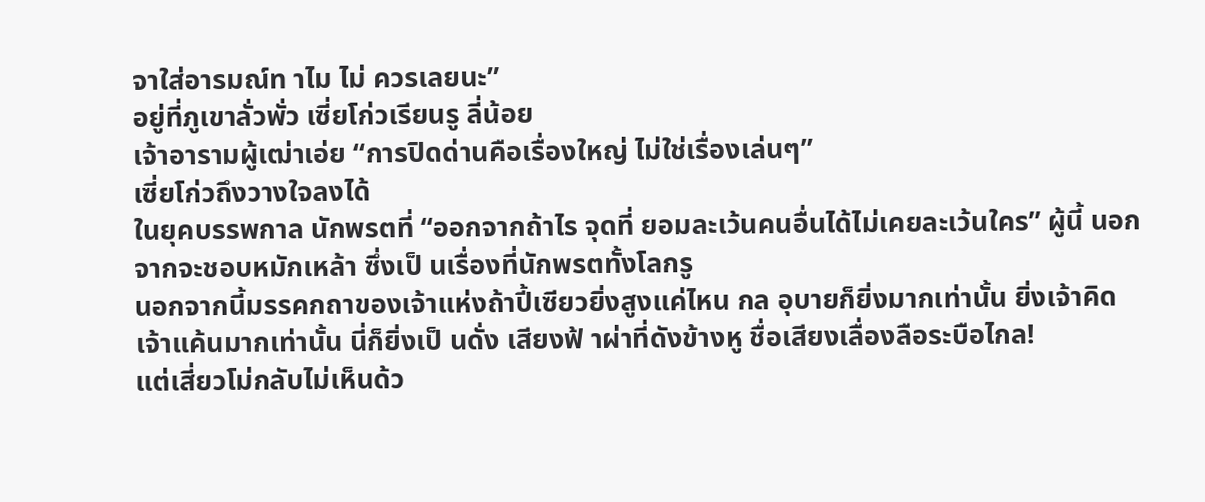จาใส่อารมณ์ท าไม ไม่ ควรเลยนะ”
อยู่ที่ภูเขาลั่วพั่ว เซี่ยโก่วเรียนรู ลี่น้อย
เจ้าอารามผู้เฒ่าเอ่ย “การปิดด่านคือเรื่องใหญ่ ไม่ใช่เรื่องเล่นๆ”
เซี่ยโก่วถึงวางใจลงได้
ในยุคบรรพกาล นักพรตที่ “ออกจากถ้าไร จุดที่ ยอมละเว้นคนอื่นได้ไม่เคยละเว้นใคร” ผู้นี้ นอกจากจะชอบหมักเหล้า ซึ่งเป็ นเรื่องที่นักพรตทั้งโลกรู
นอกจากนี้มรรคกถาของเจ้าแห่งถ้าปี้เซียวยิ่งสูงแค่ไหน กล อุบายก็ยิ่งมากเท่านั้น ยิ่งเจ้าคิดเจ้าแค้นมากเท่านั้น นี่ก็ยิ่งเป็ นดั่ง เสียงฟ้ าผ่าที่ดังข้างหู ชื่อเสียงเลื่องลือระบือไกล!
แต่เสี่ยวโม่กลับไม่เห็นด้ว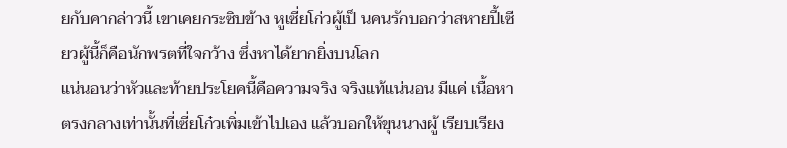ยกับคากล่าวนี้ เขาเคยกระซิบข้าง หูเซี่ยโก่วผู้เป็ นคนรักบอกว่าสหายปี้เซียวผู้นี้ก็คือนักพรตที่ใจกว้าง ซึ่งหาได้ยากยิ่งบนโลก
แน่นอนว่าหัวและท้ายประโยคนี้คือความจริง จริงแท้แน่นอน มีแค่ เนื้อหาตรงกลางเท่านั้นที่เซี่ยโก๋วเพิ่มเข้าไปเอง แล้วบอกให้ขุนนางผู้ เรียบเรียง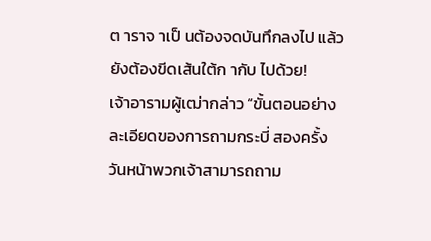ต าราจ าเป็ นต้องจดบันทึกลงไป แล้วยังต้องขีดเส้นใต้ก ากับ ไปด้วย!
เจ้าอารามผู้เฒ่ากล่าว “ขั้นตอนอย่างละเอียดของการถามกระบี่ สองครั้ง วันหน้าพวกเจ้าสามารถถาม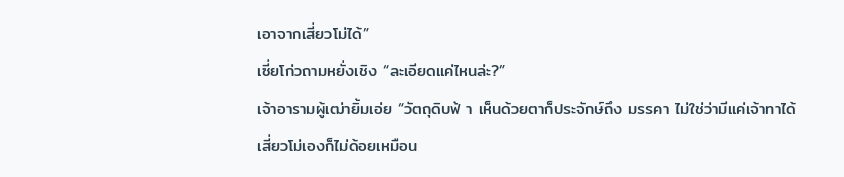เอาจากเสี่ยวโม่ได้”
เซี่ยโก่วถามหยั่งเชิง “ละเอียดแค่ไหนล่ะ?”
เจ้าอารามผู้เฒ่ายิ้มเอ่ย “วัตถุดิบฟ้ า เห็นด้วยตาก็ประจักษ์ถึง มรรคา ไม่ใช่ว่ามีแค่เจ้าทาได้ เสี่ยวโม่เองก็ไม่ด้อยเหมือน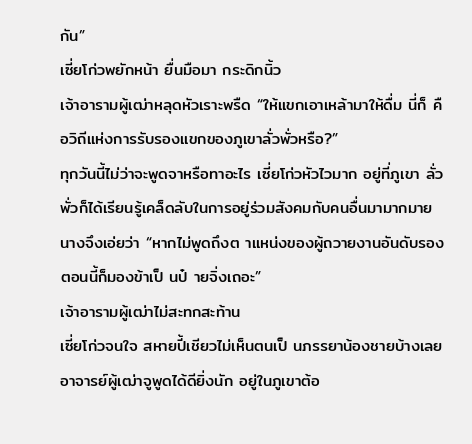กัน”
เซี่ยโก่วพยักหน้า ยื่นมือมา กระดิกนิ้ว
เจ้าอารามผู้เฒ่าหลุดหัวเราะพรืด “ให้แขกเอาเหล้ามาให้ดื่ม นี่ก็ คือวิถีแห่งการรับรองแขกของภูเขาลั่วพั่วหรือ?”
ทุกวันนี้ไม่ว่าจะพูดจาหรือทาอะไร เซี่ยโก่วหัวไวมาก อยู่ที่ภูเขา ลั่วพั่วก็ได้เรียนรู้เคล็ดลับในการอยู่ร่วมสังคมกับคนอื่นมามากมาย นางจึงเอ่ยว่า “หากไม่พูดถึงต าแหน่งของผู้ถวายงานอันดับรอง ตอนนี้ก็มองข้าเป็ นป๋ ายจิ่งเถอะ”
เจ้าอารามผู้เฒ่าไม่สะทกสะท้าน
เซี่ยโก่วจนใจ สหายปี้เชียวไม่เห็นตนเป็ นภรรยาน้องชายบ้างเลย
อาจารย์ผู้เฒ่าจูพูดได้ดียิ่งนัก อยู่ในภูเขาต้อ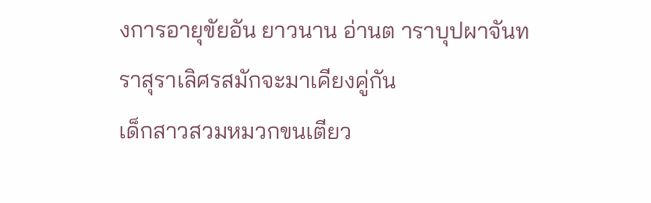งการอายุขัยอัน ยาวนาน อ่านต าราบุปผาจันทราสุราเลิศรสมักจะมาเคียงคู่กัน
เด็กสาวสวมหมวกขนเตียว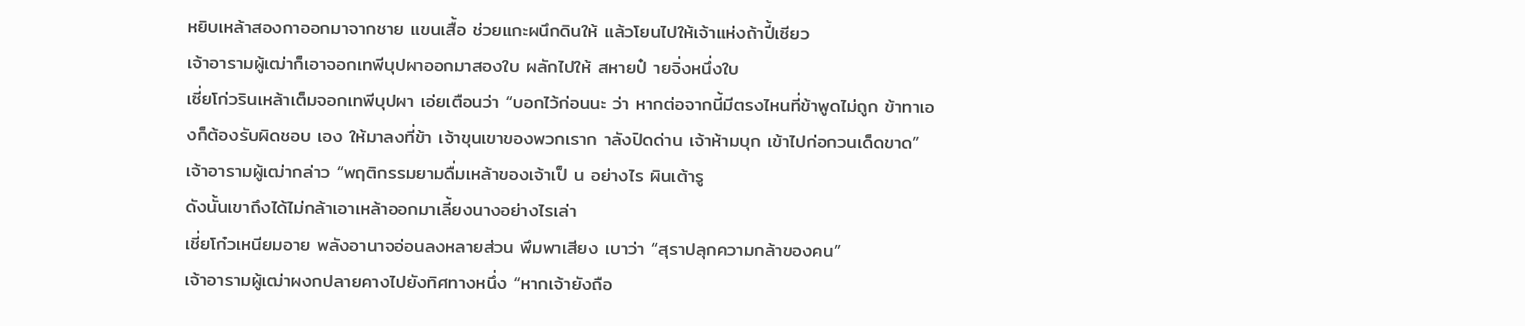หยิบเหล้าสองกาออกมาจากชาย แขนเสื้อ ช่วยแกะผนึกดินให้ แล้วโยนไปให้เจ้าแห่งถ้าปี้เซียว
เจ้าอารามผู้เฒ่าก็เอาจอกเทพีบุปผาออกมาสองใบ ผลักไปให้ สหายป๋ ายจิ่งหนึ่งใบ
เซี่ยโก่วรินเหล้าเต็มจอกเทพีบุปผา เอ่ยเตือนว่า “บอกไว้ก่อนนะ ว่า หากต่อจากนี้มีตรงไหนที่ข้าพูดไม่ถูก ข้าทาเองก็ต้องรับผิดชอบ เอง ให้มาลงที่ข้า เจ้าขุนเขาของพวกเราก าลังปิดด่าน เจ้าห้ามบุก เข้าไปก่อกวนเด็ดขาด”
เจ้าอารามผู้เฒ่ากล่าว “พฤติกรรมยามดื่มเหล้าของเจ้าเป็ น อย่างไร ผินเต้ารู
ดังนั้นเขาถึงได้ไม่กล้าเอาเหล้าออกมาเลี้ยงนางอย่างไรเล่า
เชี่ยโก๋วเหนียมอาย พลังอานาจอ่อนลงหลายส่วน พึมพาเสียง เบาว่า “สุราปลุกความกล้าของคน”
เจ้าอารามผู้เฒ่าผงกปลายคางไปยังทิศทางหนึ่ง “หากเจ้ายังถือ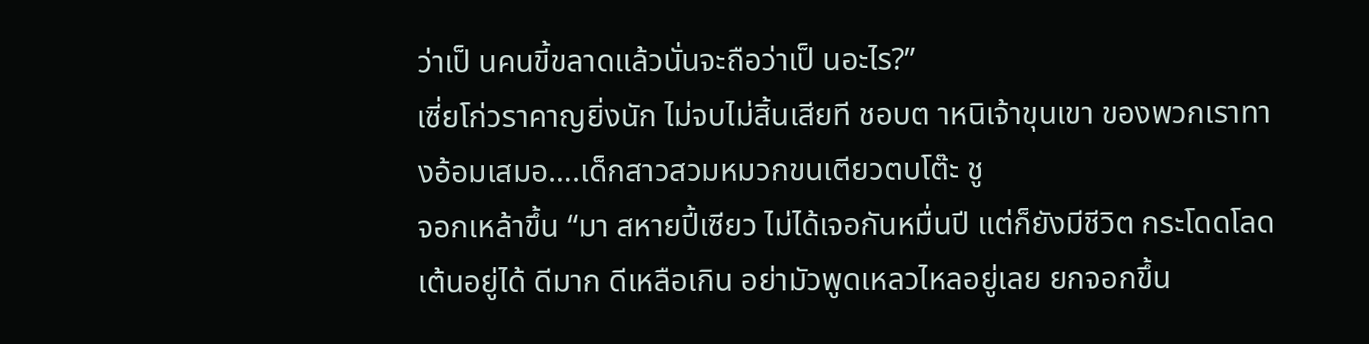ว่าเป็ นคนขี้ขลาดแล้วนั่นจะถือว่าเป็ นอะไร?”
เซี่ยโก่วราคาญยิ่งนัก ไม่จบไม่สิ้นเสียที ชอบต าหนิเจ้าขุนเขา ของพวกเราทางอ้อมเสมอ….เด็กสาวสวมหมวกขนเตียวตบโต๊ะ ชู
จอกเหล้าขึ้น “มา สหายปี้เซียว ไม่ได้เจอกันหมื่นปี แต่ก็ยังมีชีวิต กระโดดโลดเต้นอยู่ได้ ดีมาก ดีเหลือเกิน อย่ามัวพูดเหลวไหลอยู่เลย ยกจอกขึ้น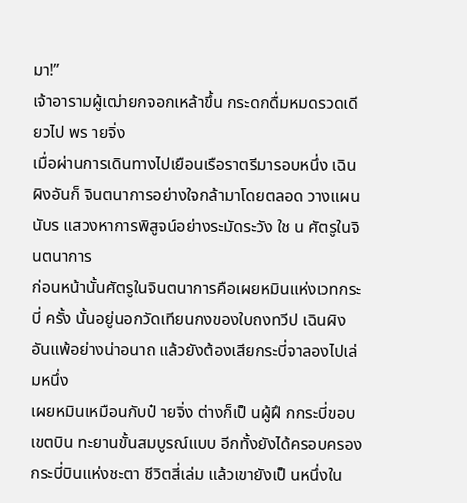มา!”
เจ้าอารามผู้เฒ่ายกจอกเหล้าขึ้น กระดกดื่มหมดรวดเดียวไป พร ายจิ่ง
เมื่อผ่านการเดินทางไปเยือนเรือราตรีมารอบหนึ่ง เฉินผิงอันก็ จินตนาการอย่างใจกล้ามาโดยตลอด วางแผนนับร แสวงหาการพิสูจน์อย่างระมัดระวัง ใช น ศัตรูในจินตนาการ
ก่อนหน้านั้นศัตรูในจินตนาการคือเผยหมินแห่งเวทกระบี่ ครั้ง นั้นอยู่นอกวัดเทียนกงของใบถงทวีป เฉินผิงอันแพ้อย่างน่าอนาถ แล้วยังต้องเสียกระบี่จาลองไปเล่มหนึ่ง
เผยหมินเหมือนกับป๋ ายจิ่ง ต่างก็เป็ นผู้ฝึ กกระบี่ขอบเขตบิน ทะยานขั้นสมบูรณ์แบบ อีกทั้งยังได้ครอบครองกระบี่บินแห่งชะตา ชีวิตสี่เล่ม แล้วเขายังเป็ นหนึ่งใน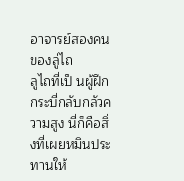อาจารย์สองคนของลู่ไถ
ลูไถที่เป็ นผู้ฝึกกระบี่กลับกลัวความสูง นี่ก็คือสิ่งที่เผยหมินประ ทานให้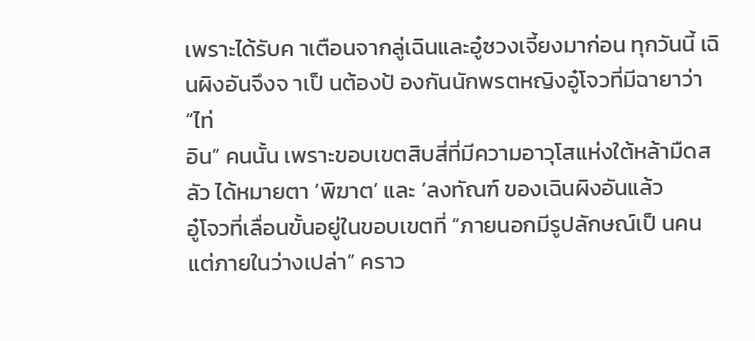เพราะได้รับค าเตือนจากลู่เฉินและอู๋ซวงเจี้ยงมาก่อน ทุกวันนี้ เฉินผิงอันจึงจ าเป็ นต้องป้ องกันนักพรตหญิงอู๋โจวที่มีฉายาว่า “ไท่
อิน” คนนั้น เพราะขอบเขตสิบสี่ที่มีความอาวุโสแห่งใต้หล้ามืดสลัว ได้หมายตา ‘พิฆาต’ และ ‘ลงทัณฑ์ ของเฉินผิงอันแล้ว
อู๋โจวที่เลื่อนขั้นอยู่ในขอบเขตที่ “ภายนอกมีรูปลักษณ์เป็ นคน แต่ภายในว่างเปล่า” คราว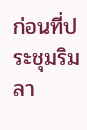ก่อนที่ประชุมริมลา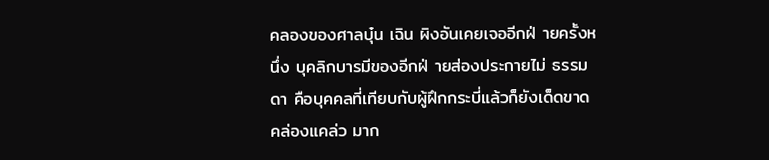คลองของศาลบุ๋น เฉิน ผิงอันเคยเจออีกฝ่ ายครั้งหนึ่ง บุคลิกบารมีของอีกฝ่ ายส่องประกายไม่ ธรรมดา คือบุคคลที่เทียบกับผู้ฝึกกระบี่แล้วก็ยังเด็ดขาดคล่องแคล่ว มาก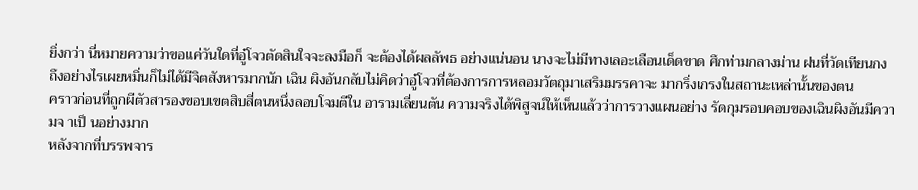ยิ่งกว่า นี่หมายความว่าขอแค่วันใดที่อู๋โจวตัดสินใจจะลงมือก็ จะต้องได้ผลลัพธ อย่างแน่นอน นางจะไม่มีทางเลอะเลือนเด็ดขาด ศึกท่ามกลางม่าน ฝนที่วัดเทียนกง ถึงอย่างไรเผยหมิ่นก็ไม่ได้มีจิตสังหารมากนัก เฉิน ผิงอันกลับไม่คิดว่าอู๋โจวที่ต้องการการหลอมวัตถุมาเสริมมรรคาจะ มากริ่งเกรงในสถานะเหล่านั้นของตน
คราวก่อนที่ถูกผีตัวสารองขอบเขตสิบสี่ตนหนึ่งลอบโจมตีใน อารามเลี่ยนตัน ความจริงได้พิสูจน์ให้เห็นแล้วว่าการวางแผนอย่าง รัดกุมรอบคอบของเฉินผิงอันมีความจ าเป็ นอย่างมาก
หลังจากที่บรรพจาร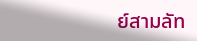ย์สามลัท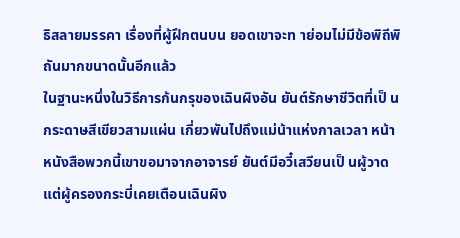ธิสลายมรรคา เรื่องที่ผู้ฝึกตนบน ยอดเขาจะท าย่อมไม่มีข้อพิถีพิถันมากขนาดนั้นอีกแล้ว
ในฐานะหนึ่งในวิธีการก้นกรุของเฉินผิงอัน ยันต์รักษาชีวิตที่เป็ น กระดาษสีเขียวสามแผ่น เกี่ยวพันไปถึงแม่น้าแห่งกาลเวลา หน้า หนังสือพวกนี้เขาขอมาจากอาจารย์ ยันต์มีอวี๋เสวียนเป็ นผู้วาด
แต่ผู้ครองกระบี่เคยเตือนเฉินผิง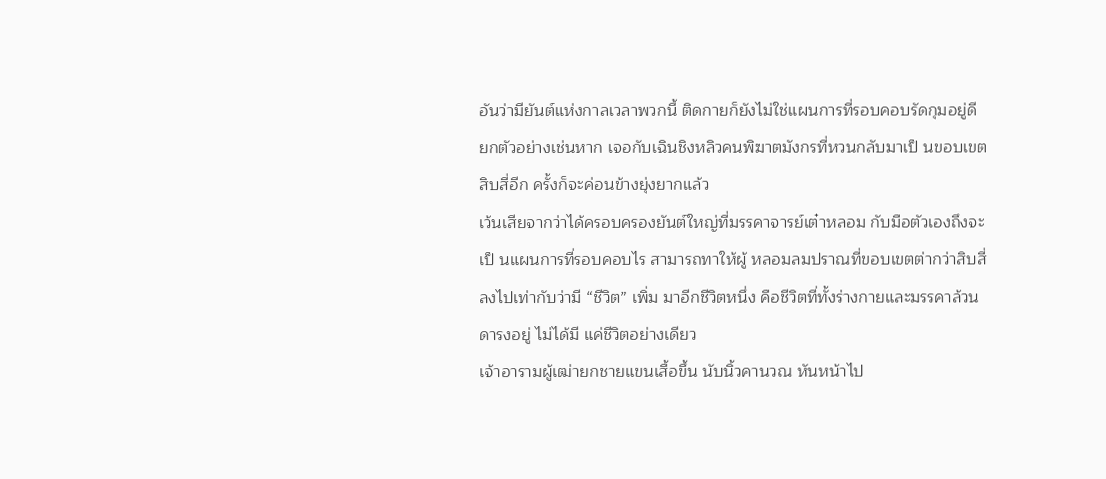อันว่ามียันต์แห่งกาลเวลาพวกนี้ ติดกายก็ยังไม่ใช่แผนการที่รอบคอบรัดกุมอยู่ดี ยกตัวอย่างเช่นหาก เจอกับเฉินชิงหลิวคนพิฆาตมังกรที่หวนกลับมาเป็ นขอบเขตสิบสี่อีก ครั้งก็จะค่อนข้างยุ่งยากแล้ว
เว้นเสียจากว่าได้ครอบครองยันต์ใหญ่ที่มรรคาจารย์เต๋าหลอม กับมือตัวเองถึงจะเป็ นแผนการที่รอบคอบไร สามารถทาให้ผู้ หลอมลมปราณที่ขอบเขตต่ากว่าสิบสี่ลงไปเท่ากับว่ามี “ชีวิต” เพิ่ม มาอีกชีวิตหนึ่ง คือชีวิตที่ทั้งร่างกายและมรรคาล้วนดารงอยู่ ไม่ได้มี แค่ชีวิตอย่างเดียว
เจ้าอารามผู้เฒ่ายกชายแขนเสื้อขึ้น นับนิ้วคานวณ หันหน้าไป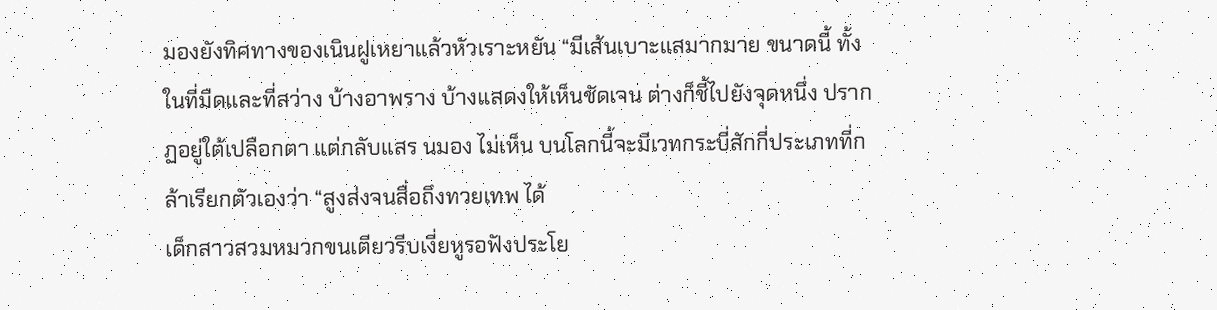มองยังทิศทางของเนินฝูเหยาแล้วหัวเราะหยัน “มีเส้นเบาะแสมากมาย ขนาดนี้ ทั้งในที่มืดและที่สว่าง บ้างอาพราง บ้างแสดงให้เห็นชัดเจน ต่างก็ชี้ไปยังจุดหนึ่ง ปรากฏอยู่ใต้เปลือกตา แต่กลับแสร นมอง ไม่เห็น บนโลกนี้จะมีเวทกระบี่สักกี่ประเภทที่กล้าเรียกตัวเองว่า “สูงส่งจนสื่อถึงทวยเทพ ได้
เด็กสาวสวมหมวกขนเตียวรีบเงี่ยหูรอฟังประโย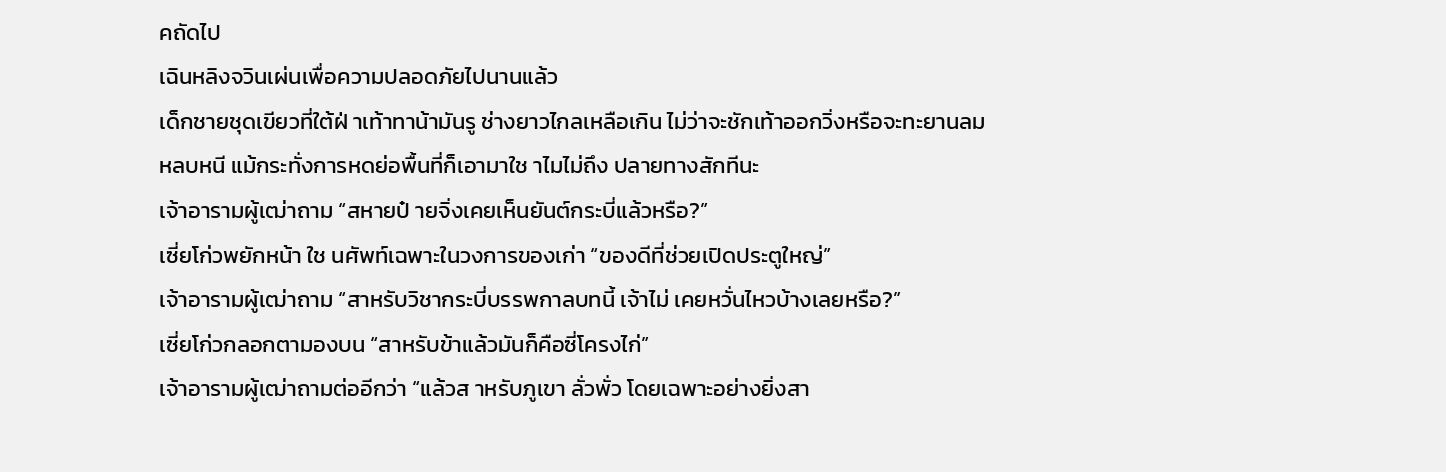คถัดไป
เฉินหลิงจวินเผ่นเพื่อความปลอดภัยไปนานแล้ว
เด็กชายชุดเขียวที่ใต้ฝ่ าเท้าทาน้ามันรู ช่างยาวไกลเหลือเกิน ไม่ว่าจะชักเท้าออกวิ่งหรือจะทะยานลม
หลบหนี แม้กระทั่งการหดย่อพื้นที่ก็เอามาใช าไมไม่ถึง ปลายทางสักทีนะ
เจ้าอารามผู้เฒ่าถาม “สหายป๋ ายจิ่งเคยเห็นยันต์กระบี่แล้วหรือ?”
เซี่ยโก่วพยักหน้า ใช นศัพท์เฉพาะในวงการของเก่า “ของดีที่ช่วยเปิดประตูใหญ่”
เจ้าอารามผู้เฒ่าถาม “สาหรับวิชากระบี่บรรพกาลบทนี้ เจ้าไม่ เคยหวั่นไหวบ้างเลยหรือ?”
เซี่ยโก่วกลอกตามองบน “สาหรับข้าแล้วมันก็คือซี่โครงไก่”
เจ้าอารามผู้เฒ่าถามต่ออีกว่า “แล้วส าหรับภูเขา ลั่วพั่ว โดยเฉพาะอย่างยิ่งสา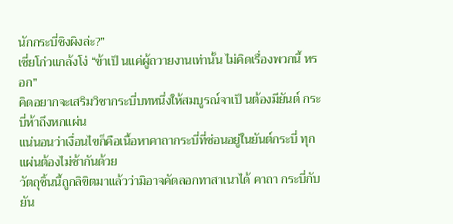นักกระบี่ชิงผิงล่ะ?”
เซี่ยโก่วแกล้งโง่ “ข้าเป็ นแค่ผู้ถวายงานเท่านั้น ไม่คิดเรื่องพวกนี้ หรอก”
คิดอยากจะเสริมวิชากระบี่บทหนึ่งให้สมบูรณ์จาเป็ นต้องมียันต์ กระบี่ห้าถึงหกแผ่น
แน่นอนว่าเงื่อนไขก็คือเนื้อหาคาถากระบี่ที่ซ่อนอยู่ในยันต์กระบี่ ทุกแผ่นต้องไม่ซ้ากันด้วย
วัตถุชิ้นนี้ถูกลิขิตมาแล้วว่ามิอาจคัดลอกทาสาเนาได้ คาถา กระบี่กับยัน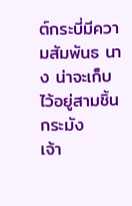ต์กระบี่มีความสัมพันธ นาง น่าจะเก็บไว้อยู่สามชิ้นกระมัง
เจ้า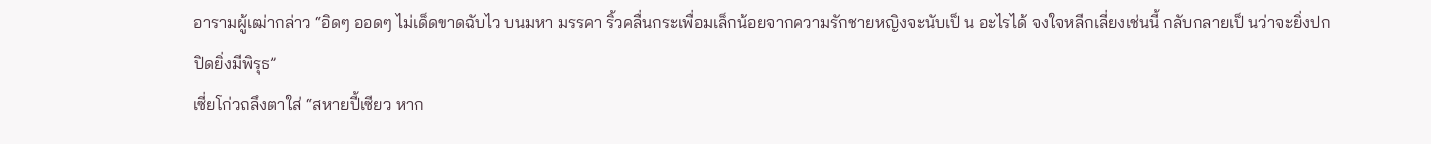อารามผู้เฒ่ากล่าว “อิดๆ ออดๆ ไม่เด็ดขาดฉับไว บนมหา มรรคา ริ้วคลื่นกระเพื่อมเล็กน้อยจากความรักชายหญิงจะนับเป็ น อะไรได้ จงใจหลีกเลี่ยงเช่นนี้ กลับกลายเป็ นว่าจะยิ่งปกปิดยิ่งมีพิรุธ”
เซี่ยโก่วถลึงตาใส่ “สหายปี้เซียว หาก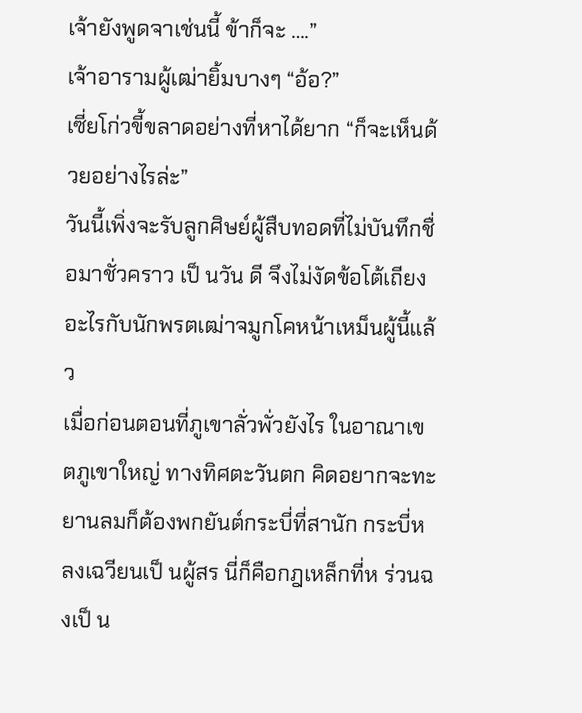เจ้ายังพูดจาเช่นนี้ ข้าก็จะ ….”
เจ้าอารามผู้เฒ่ายิ้มบางๆ “อ้อ?”
เซี่ยโก่วขี้ขลาดอย่างที่หาได้ยาก “ก็จะเห็นด้วยอย่างไรล่ะ”
วันนี้เพิ่งจะรับลูกศิษย์ผู้สืบทอดที่ไม่บันทึกชื่อมาชั่วคราว เป็ นวัน ดี จึงไม่งัดข้อโต้เถียงอะไรกับนักพรตเฒ่าจมูกโคหน้าเหม็นผู้นี้แล้ว
เมื่อก่อนตอนที่ภูเขาลั่วพั่วยังไร ในอาณาเขตภูเขาใหญ่ ทางทิศตะวันตก คิดอยากจะทะยานลมก็ต้องพกยันต์กระบี่ที่สานัก กระบี่หลงเฉวียนเป็ นผู้สร นี่ก็คือกฎเหล็กที่ห ร่วนฉงเป็ น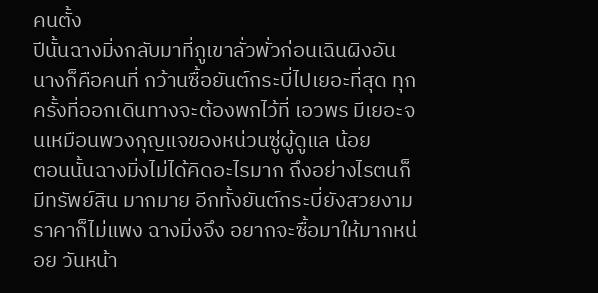คนตั้ง
ปีนั้นฉางมิ่งกลับมาที่ภูเขาลั่วพั่วก่อนเฉินผิงอัน นางก็คือคนที่ กว้านซื้อยันต์กระบี่ไปเยอะที่สุด ทุกครั้งที่ออกเดินทางจะต้องพกไว้ที่ เอวพร มีเยอะจนเหมือนพวงกุญแจของหน่วนซู่ผู้ดูแล น้อย
ตอนนั้นฉางมิ่งไม่ได้คิดอะไรมาก ถึงอย่างไรตนก็มีทรัพย์สิน มากมาย อีกทั้งยันต์กระบี่ยังสวยงาม ราคาก็ไม่แพง ฉางมิ่งจึง อยากจะซื้อมาให้มากหน่อย วันหน้า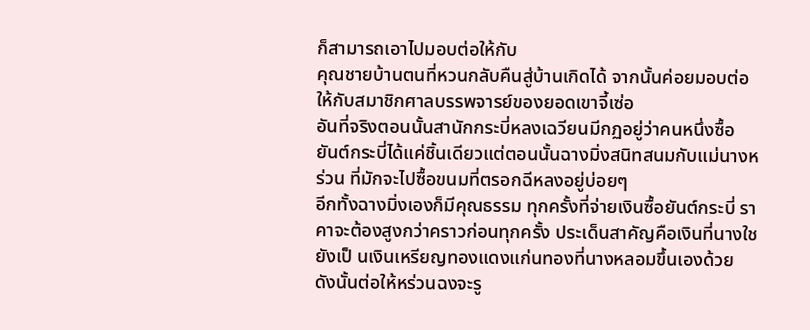ก็สามารถเอาไปมอบต่อให้กับ
คุณชายบ้านตนที่หวนกลับคืนสู่บ้านเกิดได้ จากนั้นค่อยมอบต่อ ให้กับสมาชิกศาลบรรพจารย์ของยอดเขาจี้เซ่อ
อันที่จริงตอนนั้นสานักกระบี่หลงเฉวียนมีกฏอยู่ว่าคนหนึ่งซื้อ ยันต์กระบี่ได้แค่ชิ้นเดียวแต่ตอนนั้นฉางมิ่งสนิทสนมกับแม่นางหร่วน ที่มักจะไปซื้อขนมที่ตรอกฉีหลงอยู่บ่อยๆ
อีกทั้งฉางมิ่งเองก็มีคุณธรรม ทุกครั้งที่จ่ายเงินซื้อยันต์กระบี่ ราคาจะต้องสูงกว่าคราวก่อนทุกครั้ง ประเด็นสาคัญคือเงินที่นางใช ยังเป็ นเงินเหรียญทองแดงแก่นทองที่นางหลอมขึ้นเองด้วย
ดังนั้นต่อให้หร่วนฉงจะรู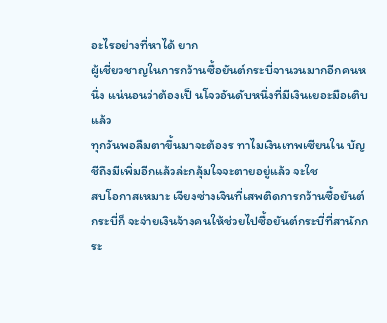อะไรอย่างที่หาได้ ยาก
ผู้เชี่ยวชาญในการกว้านซื้อยันต์กระบี่จานวนมากอีกคนหนึ่ง แน่นอนว่าต้องเป็ นโจวอันดับหนึ่งที่มีเงินเยอะมือเติบแล้ว
ทุกวันพอลืมตาขึ้นมาจะต้องร ทาไมเงินเทพเซียนใน บัญชีถึงมีเพิ่มอีกแล้วล่ะกลุ้มใจจะตายอยู่แล้ว จะใช
สบโอกาสเหมาะ เจียงซ่างเจินที่เสพติดการกว้านซื้อยันต์กระบี่ก็ จะจ่ายเงินจ้างคนให้ช่วยไปซื้อยันต์กระบี่ที่สานักกระ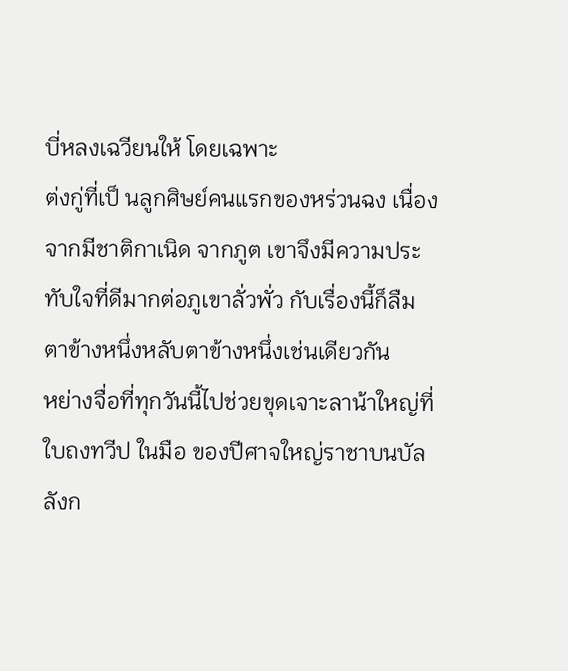บี่หลงเฉวียนให้ โดยเฉพาะ
ต่งกู่ที่เป็ นลูกศิษย์คนแรกของหร่วนฉง เนื่องจากมีชาติกาเนิด จากภูต เขาจึงมีความประทับใจที่ดีมากต่อภูเขาลั่วพั่ว กับเรื่องนี้ก็ลืม ตาข้างหนึ่งหลับตาข้างหนึ่งเช่นเดียวกัน
หย่างจื่อที่ทุกวันนี้ไปช่วยขุดเจาะลาน้าใหญ่ที่ใบถงทวีป ในมือ ของปีศาจใหญ่ราชาบนบัลลังก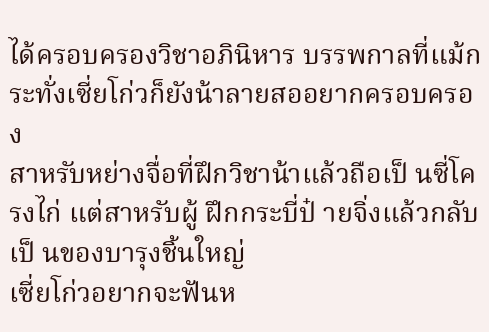ได้ครอบครองวิชาอภินิหาร บรรพกาลที่แม้กระทั่งเซี่ยโก่วก็ยังน้าลายสออยากครอบครอง
สาหรับหย่างจื่อที่ฝึกวิชาน้าแล้วถือเป็ นซี่โครงไก่ แต่สาหรับผู้ ฝึกกระบี่ป๋ ายจิ่งแล้วกลับเป็ นของบารุงชิ้นใหญ่
เซี่ยโก่วอยากจะฟันห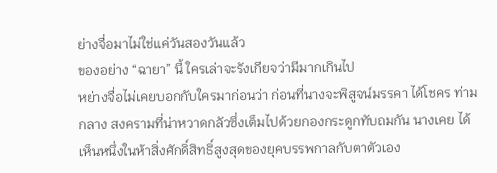ย่างจื่อมาไม่ใช่แค่วันสองวันแล้ว
ของอย่าง “ฉายา” นี้ ใครเล่าจะรังเกียจว่ามีมากเกินไป
หย่างจื่อไม่เคยบอกกับใครมาก่อนว่า ก่อนที่นางจะพิสูจน์มรรคา ได้โชคร ท่ามกลาง สงครามที่น่าหวาดกลัวซึ่งเต็มไปด้วยกองกระดูกทับถมกัน นางเคย ได้เห็นหนึ่งในห้าสิ่งศักดิ์สิทธิ์สูงสุดของยุคบรรพกาลกับตาตัวเอง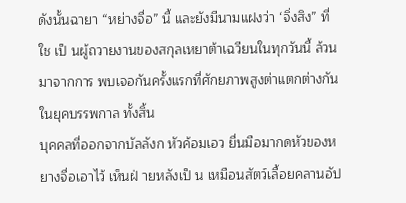ดังนั้นฉายา “หย่างจื่อ” นี้ และยังมีนามแฝงว่า ‘จิ่งสิง” ที่ใช เป็ นผู้ถวายงานของสกุลเหยาต้าเฉวียนในทุกวันนี้ ล้วนมาจากการ พบเจอกันครั้งแรกที่ศักยภาพสูงต่าแตกต่างกันในยุคบรรพกาล ทั้งสิ้น
บุคคลที่ออกจากบัลลังก หัวค้อมเอว ยื่นมือมากดหัวของหยางจื่อเอาไว้ เห็นฝ่ ายหลังเป็ น เหมือนสัตว์เลื้อยคลานอัป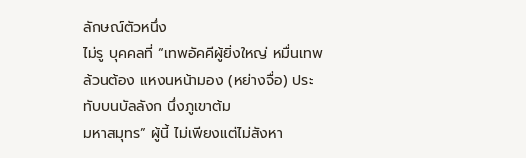ลักษณ์ตัวหนึ่ง
ไม่รู บุคคลที่ “เทพอัคคีผู้ยิ่งใหญ่ หมื่นเทพล้วนต้อง แหงนหน้ามอง (หย่างจื่อ) ประทับบนบัลลังก นึ่งภูเขาต้ม
มหาสมุทร” ผู้นี้ ไม่เพียงแต่ไม่สังหา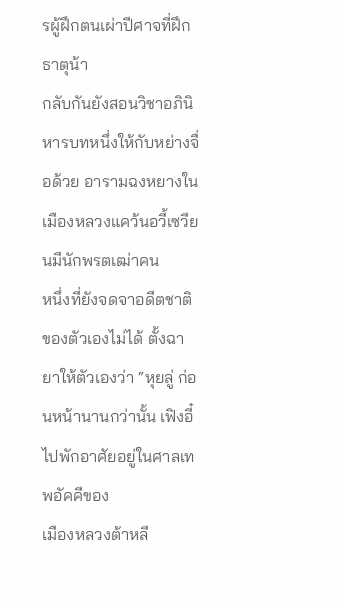รผู้ฝึกตนเผ่าปีศาจที่ฝึกธาตุน้า
กลับกันยังสอนวิชาอภินิหารบทหนึ่งให้กับหย่างจื่อด้วย อารามฉงหยางในเมืองหลวงแคว้นอวี้เซวียนมีนักพรตเฒ่าคน
หนึ่งที่ยังจดจาอดีตชาติของตัวเองไม่ได้ ตั้งฉายาให้ตัวเองว่า “หุยลู่ ก่อนหน้านานกว่านั้น เฟิงอี๋ไปพักอาศัยอยู่ในศาลเทพอัคคีของ
เมืองหลวงต้าหลี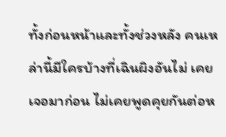ทั้งก่อนหน้าและทั้งช่วงหลัง คนเหล่านี้มีใครบ้างที่เฉินผิงอันไม่ เคยเจอมาก่อน ไม่เคยพูดคุยกันต่อห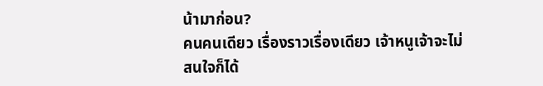น้ามาก่อน?
คนคนเดียว เรื่องราวเรื่องเดียว เจ้าหนูเจ้าจะไม่สนใจก็ได้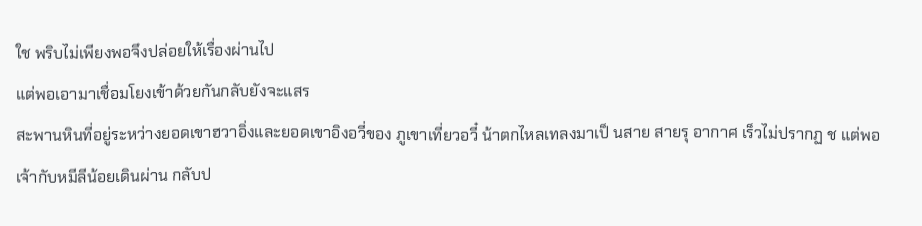ใช พริบไม่เพียงพอจึงปล่อยให้เรื่องผ่านไป
แต่พอเอามาเชื่อมโยงเข้าด้วยกันกลับยังจะแสร
สะพานหินที่อยู่ระหว่างยอดเขาฮวาอิ่งและยอดเขาอิงอวี่ของ ภูเขาเที่ยวอวี๋ น้าตกไหลเทลงมาเป็ นสาย สายรุ อากาศ เร็วไม่ปรากฏ ช แต่พอเจ้ากับหมีลีน้อยเดินผ่าน กลับป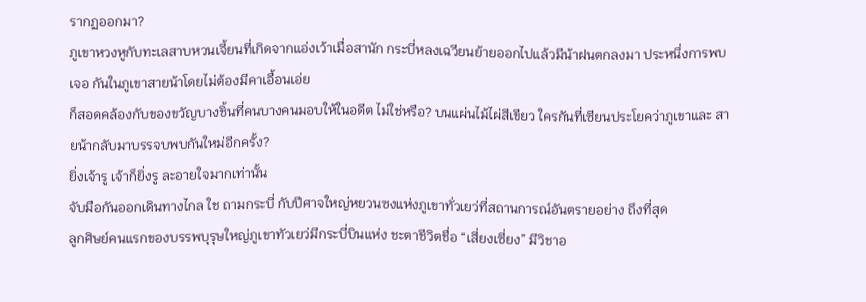รากฏออกมา?
ภูเขาหวงหูกับทะเลสาบหวนเจี้ยนที่เกิดจากแอ่งเว้าเมื่อสานัก กระบี่หลงเฉวียนย้ายออกไปแล้วมีน้าฝนตกลงมา ประหนึ่งการพบเจอ กันในภูเขาสายน้าโดยไม่ต้องมีคาเอื้อนเอ่ย
ก็สอดคล้องกับของขวัญบางชิ้นที่คนบางคนมอบให้ในอดีต ไม่ใช่หรือ? บนแผ่นไม้ไผ่สีเขียว ใครกันที่เซียนประโยคว่าภูเขาและ สายน้ากลับมาบรรจบพบกันใหม่อีกครั้ง?
ยิ่งเจ้ารู เจ้าก็ยิ่งรู ละอายใจมากเท่านั้น
จับมือกันออกเดินทางไกล ใช ถามกระบี่ กับปีศาจใหญ่หยวนซงแห่งภูเขาทั่วเยว่ที่สถานการณ์อันตรายอย่าง ถึงที่สุด
ลูกศิษย์คนแรกของบรรพบุรุษใหญ่ภูเขาทัวเยว่มีกระบี่บินแห่ง ชะตาชีวิตชื่อ “เสี่ยงเซี่ยง” มีวิชาอ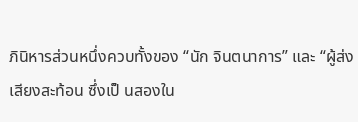ภินิหารส่วนหนึ่งควบทั้งของ “นัก จินตนาการ” และ “ผู้ส่งเสียงสะท้อน ซึ่งเป็ นสองใน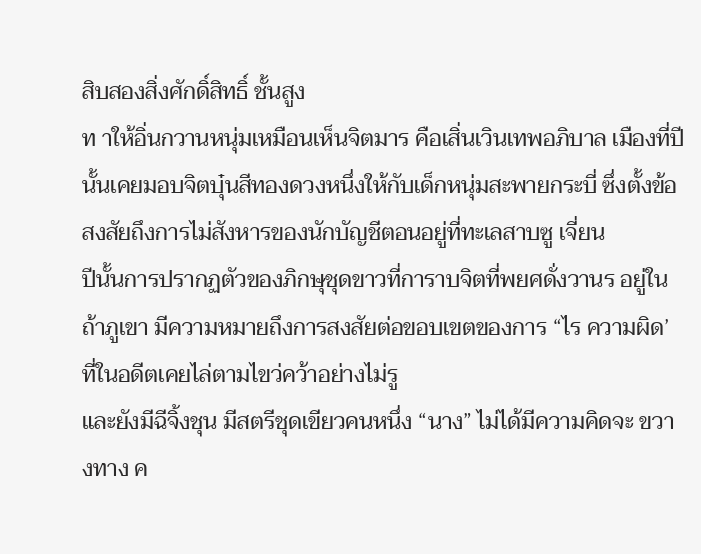สิบสองสิ่งศักดิ์สิทธิ์ ชั้นสูง
ท าให้อิ่นกวานหนุ่มเหมือนเห็นจิตมาร คือเสิ่นเวินเทพอภิบาล เมืองที่ปีนั้นเคยมอบจิตบุ๋นสีทองดวงหนึ่งให้กับเด็กหนุ่มสะพายกระบี่ ซึ่งตั้งข้อสงสัยถึงการไม่สังหารของนักบัญชีตอนอยู่ที่ทะเลสาบซู เจี่ยน
ปีนั้นการปรากฏตัวของภิกษุชุดขาวที่การาบจิตที่พยศดั่งวานร อยู่ในถ้าภูเขา มีความหมายถึงการสงสัยต่อขอบเขตของการ “ไร ความผิด’ ที่ในอดีตเคยไล่ตามไขว่คว้าอย่างไม่รู
และยังมีฉีจิ้งชุน มีสตรีชุดเขียวคนหนึ่ง “นาง” ไม่ได้มีความคิดจะ ขวางทาง ค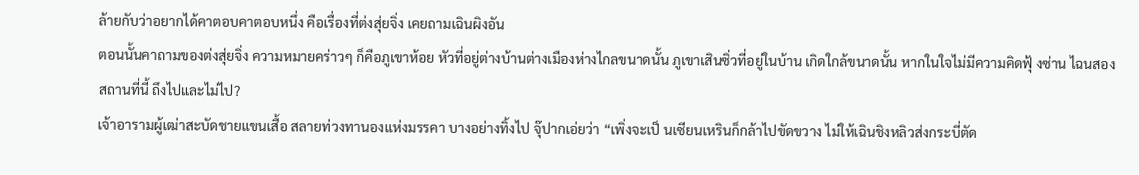ล้ายกับว่าอยากได้คาตอบคาตอบหนึ่ง คือเรื่องที่ต่งสุ่ยจิ่ง เคยถามเฉินผิงอัน
ตอนนั้นคาถามของต่งสุ่ยจิ่ง ความหมายคร่าวๆ ก็คือภูเขาห้อย หัวที่อยู่ต่างบ้านต่างเมืองห่างไกลขนาดนั้น ภูเขาเสินซิ่วที่อยู่ในบ้าน เกิดใกล้ขนาดนั้น หากในใจไม่มีความคิดฟุ้ งซ่าน ไฉนสองสถานที่นี้ ถึงไปและไม่ไป?
เจ้าอารามผู้เฒ่าสะบัดชายแขนเสื้อ สลายท่วงทานองแห่งมรรคา บางอย่างทิ้งไป จุ๊ปากเอ่ยว่า “เพิ่งจะเป็ นเซียนเหรินก็กล้าไปขัดขวาง ไม่ให้เฉินชิงหลิวส่งกระบี่ตัด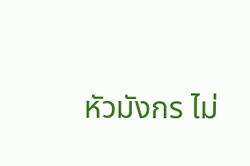หัวมังกร ไม่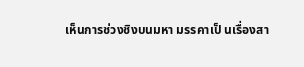เห็นการช่วงชิงบนมหา มรรคาเป็ นเรื่องสา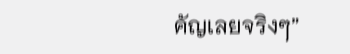คัญเลยจริงๆ”